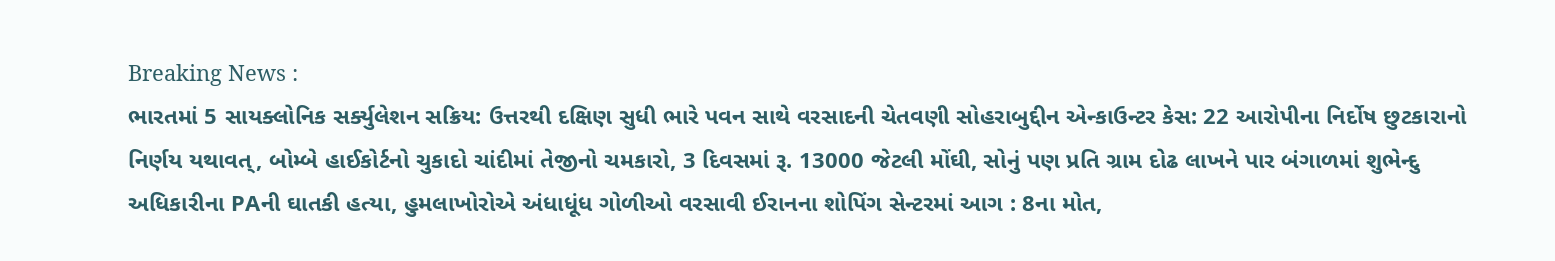Breaking News :
ભારતમાં 5 સાયક્લોનિક સર્ક્યુલેશન સક્રિય: ઉત્તરથી દક્ષિણ સુધી ભારે પવન સાથે વરસાદની ચેતવણી સોહરાબુદ્દીન એન્કાઉન્ટર કેસ: 22 આરોપીના નિર્દોષ છુટકારાનો નિર્ણય યથાવત્, બોમ્બે હાઈકોર્ટનો ચુકાદો ચાંદીમાં તેજીનો ચમકારો, 3 દિવસમાં રૂ. 13000 જેટલી મોંઘી, સોનું પણ પ્રતિ ગ્રામ દોઢ લાખને પાર બંગાળમાં શુભેન્દુ અધિકારીના PAની ઘાતકી હત્યા, હુમલાખોરોએ અંધાધૂંધ ગોળીઓ વરસાવી ઈરાનના શોપિંગ સેન્ટરમાં આગ : 8ના મોત,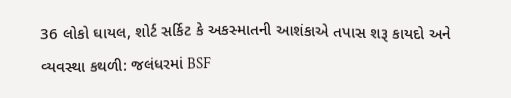36 લોકો ઘાયલ, શોર્ટ સર્કિટ કે અકસ્માતની આશંકાએ તપાસ શરૂ કાયદો અને વ્યવસ્થા કથળી: જલંધરમાં BSF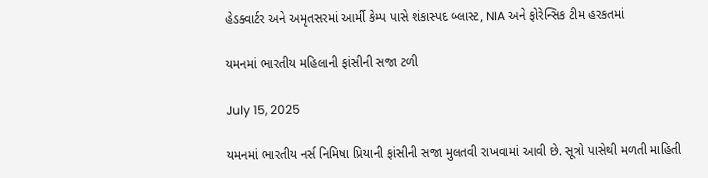હેડક્વાર્ટર અને અમૃતસરમાં આર્મી કેમ્પ પાસે શંકાસ્પદ બ્લાસ્ટ, NIA અને ફોરેન્સિક ટીમ હરકતમાં

યમનમાં ભારતીય મહિલાની ફાંસીની સજા ટળી

July 15, 2025

યમનમાં ભારતીય નર્સ નિમિષા પ્રિયાની ફાંસીની સજા મુલતવી રાખવામાં આવી છે. સૂત્રો પાસેથી મળતી માહિતી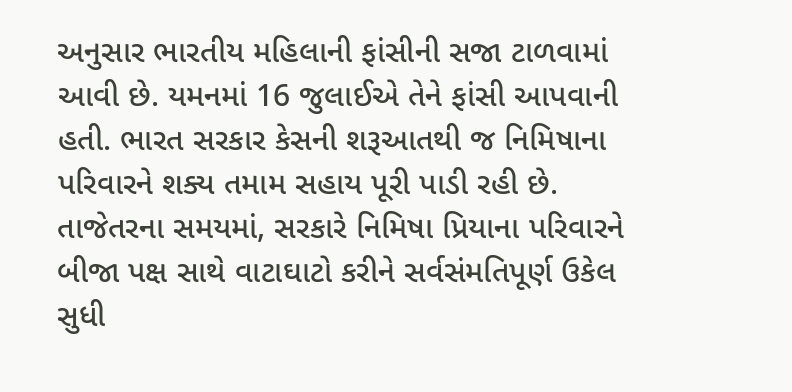અનુસાર ભારતીય મહિલાની ફાંસીની સજા ટાળવામાં આવી છે. યમનમાં 16 જુલાઈએ તેને ફાંસી આપવાની હતી. ભારત સરકાર કેસની શરૂઆતથી જ નિમિષાના પરિવારને શક્ય તમામ સહાય પૂરી પાડી રહી છે. તાજેતરના સમયમાં, સરકારે નિમિષા પ્રિયાના પરિવારને બીજા પક્ષ સાથે વાટાઘાટો કરીને સર્વસંમતિપૂર્ણ ઉકેલ સુધી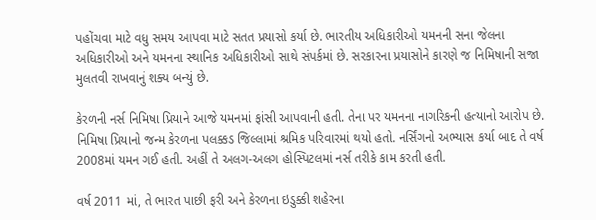પહોંચવા માટે વધુ સમય આપવા માટે સતત પ્રયાસો કર્યા છે. ભારતીય અધિકારીઓ યમનની સના જેલના અધિકારીઓ અને યમનના સ્થાનિક અધિકારીઓ સાથે સંપર્કમાં છે. સરકારના પ્રયાસોને કારણે જ નિમિષાની સજા મુલતવી રાખવાનું શક્ય બન્યું છે.

કેરળની નર્સ નિમિષા પ્રિયાને આજે યમનમાં ફાંસી આપવાની હતી. તેના પર યમનના નાગરિકની હત્યાનો આરોપ છે. નિમિષા પ્રિયાનો જન્મ કેરળના પલક્કડ જિલ્લામાં શ્રમિક પરિવારમાં થયો હતો. નર્સિંગનો અભ્યાસ કર્યા બાદ તે વર્ષ 2008માં યમન ગઈ હતી. અહીં તે અલગ-અલગ હોસ્પિટલમાં નર્સ તરીકે કામ કરતી હતી.

વર્ષ 2011 માં, તે ભારત પાછી ફરી અને કેરળના ઇડુક્કી શહેરના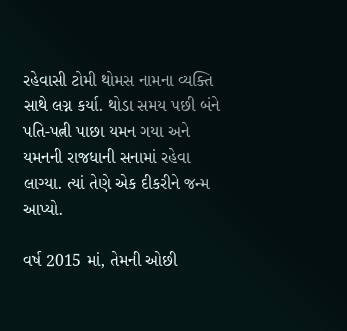રહેવાસી ટોમી થોમસ નામના વ્યક્તિ સાથે લગ્ન કર્યા. થોડા સમય પછી બંને પતિ-પત્ની પાછા યમન ગયા અને યમનની રાજધાની સનામાં રહેવા લાગ્યા. ત્યાં તેણે એક દીકરીને જન્મ આપ્યો.

વર્ષ 2015 માં, તેમની ઓછી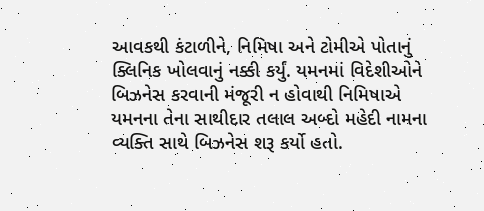આવકથી કંટાળીને, નિમિષા અને ટોમીએ પોતાનું ક્લિનિક ખોલવાનું નક્કી કર્યું. યમનમાં વિદેશીઓને બિઝનેસ કરવાની મંજૂરી ન હોવાથી નિમિષાએ યમનના તેના સાથીદાર તલાલ અબ્દો મહેદી નામના વ્યક્તિ સાથે બિઝનેસ શરૂ કર્યો હતો.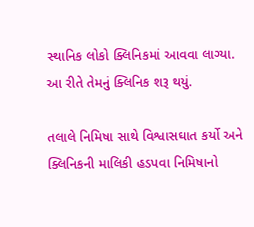સ્થાનિક લોકો ક્લિનિકમાં આવવા લાગ્યા. આ રીતે તેમનું ક્લિનિક શરૂ થયું.

તલાલે નિમિષા સાથે વિશ્વાસઘાત કર્યો અને ક્લિનિકની માલિકી હડપવા નિમિષાનો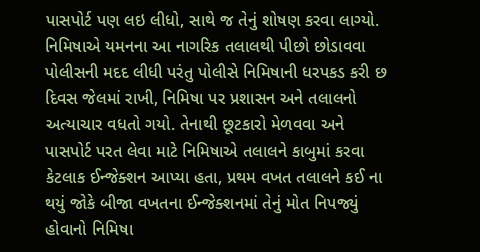પાસપોર્ટ પણ લઇ લીધો, સાથે જ તેનું શોષણ કરવા લાગ્યો. નિમિષાએ યમનના આ નાગરિક તલાલથી પીછો છોડાવવા પોલીસની મદદ લીધી પરંતુ પોલીસે નિમિષાની ધરપકડ કરી છ દિવસ જેલમાં રાખી, નિમિષા પર પ્રશાસન અને તલાલનો અત્યાચાર વધતો ગયો. તેનાથી છૂટકારો મેળવવા અને પાસપોર્ટ પરત લેવા માટે નિમિષાએ તલાલને કાબુમાં કરવા કેટલાક ઈન્જેક્શન આપ્યા હતા, પ્રથમ વખત તલાલને કઈ ના થયું જોકે બીજા વખતના ઈન્જેક્શનમાં તેનું મોત નિપજ્યું હોવાનો નિમિષા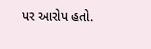પર આરોપ હતો.